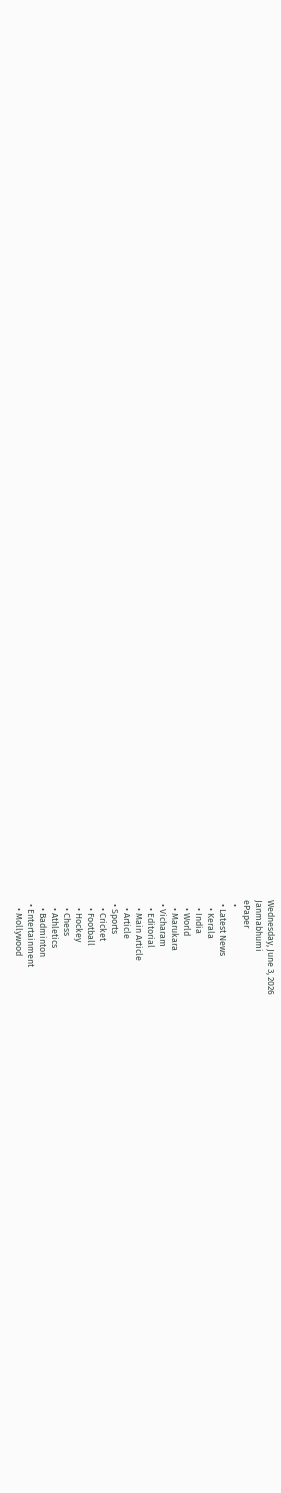Wednesday, June 3, 2026
Janmabhumi
ePaper
  •
  • Latest News
    • Kerala
    • India
    • World
    • Marukara
  • Vicharam
    • Editorial
    • Main Article
    • Article
  • Sports
    • Cricket
    • Football
    • Hockey
    • Chess
    • Athletics
    • Badminton
  • Entertainment
    • Mollywood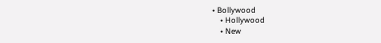• Bollywood
    • Hollywood
    • New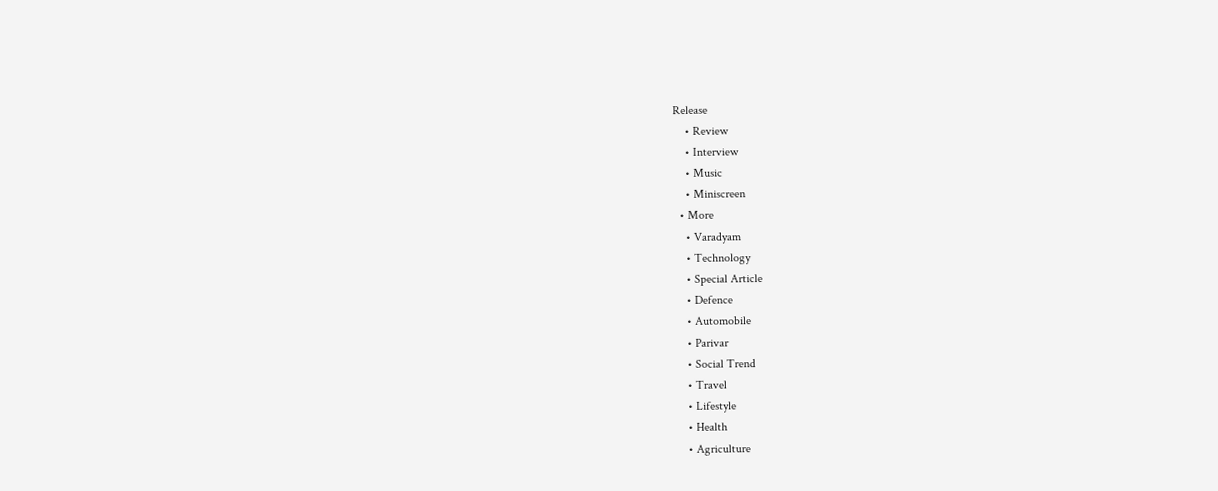Release
    • Review
    • Interview
    • Music
    • Miniscreen
  • More
    • Varadyam
    • Technology
    • Special Article
    • Defence
    • Automobile
    • Parivar
    • Social Trend
    • Travel
    • Lifestyle
    • Health
    • Agriculture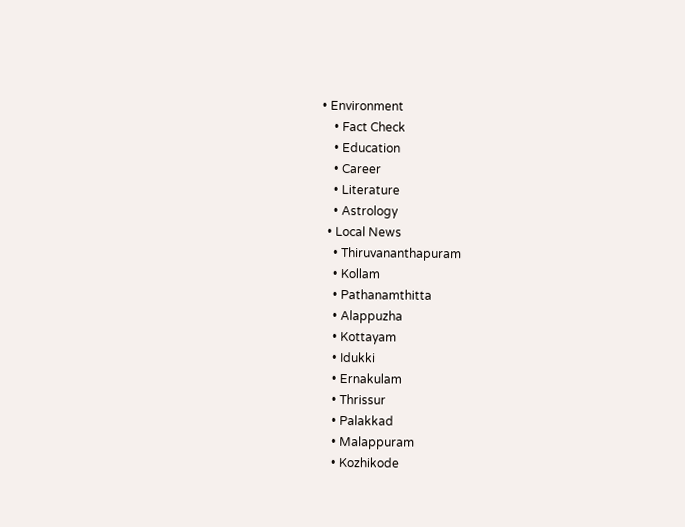• Environment
    • Fact Check
    • Education
    • Career
    • Literature
    • Astrology
  • Local News
    • Thiruvananthapuram
    • Kollam
    • Pathanamthitta
    • Alappuzha
    • Kottayam
    • Idukki
    • Ernakulam
    • Thrissur
    • Palakkad
    • Malappuram
    • Kozhikode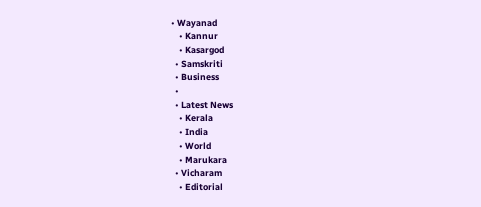• Wayanad
    • Kannur
    • Kasargod
  • Samskriti
  • Business
  •
  • Latest News
    • Kerala
    • India
    • World
    • Marukara
  • Vicharam
    • Editorial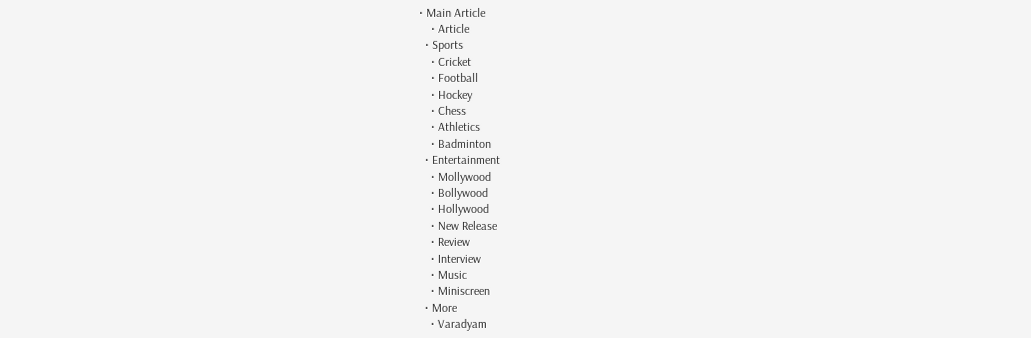• Main Article
    • Article
  • Sports
    • Cricket
    • Football
    • Hockey
    • Chess
    • Athletics
    • Badminton
  • Entertainment
    • Mollywood
    • Bollywood
    • Hollywood
    • New Release
    • Review
    • Interview
    • Music
    • Miniscreen
  • More
    • Varadyam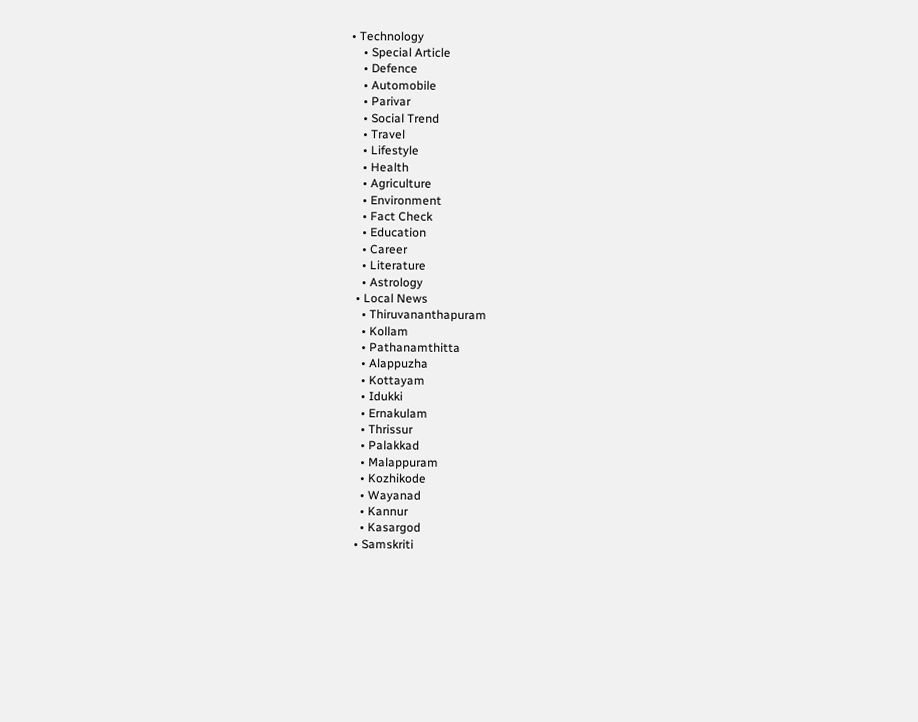• Technology
    • Special Article
    • Defence
    • Automobile
    • Parivar
    • Social Trend
    • Travel
    • Lifestyle
    • Health
    • Agriculture
    • Environment
    • Fact Check
    • Education
    • Career
    • Literature
    • Astrology
  • Local News
    • Thiruvananthapuram
    • Kollam
    • Pathanamthitta
    • Alappuzha
    • Kottayam
    • Idukki
    • Ernakulam
    • Thrissur
    • Palakkad
    • Malappuram
    • Kozhikode
    • Wayanad
    • Kannur
    • Kasargod
  • Samskriti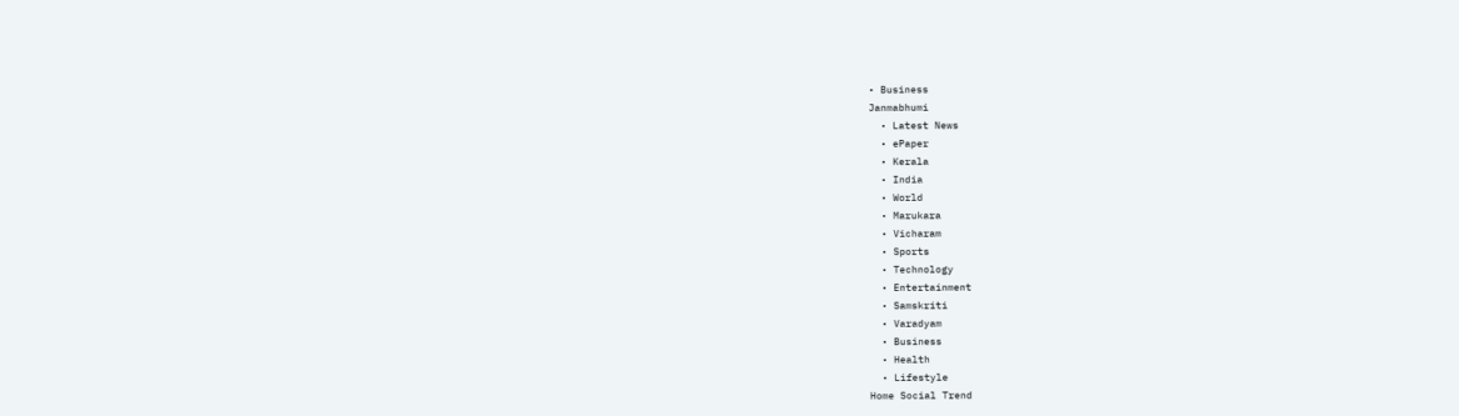• Business
Janmabhumi
  • Latest News
  • ePaper
  • Kerala
  • India
  • World
  • Marukara
  • Vicharam
  • Sports
  • Technology
  • Entertainment
  • Samskriti
  • Varadyam
  • Business
  • Health
  • Lifestyle
Home Social Trend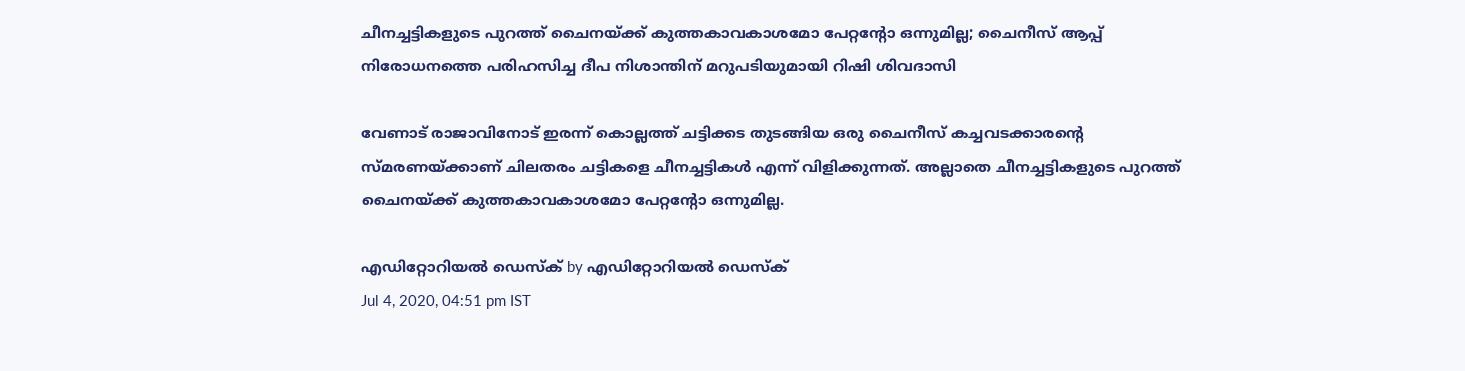ചീനച്ചട്ടികളുടെ പുറത്ത് ചൈനയ്‌ക്ക് കുത്തകാവകാശമോ പേറ്റന്റോ ഒന്നുമില്ല; ചൈനീസ് ആപ്പ് നിരോധനത്തെ പരിഹസിച്ച ദീപ നിശാന്തിന് മറുപടിയുമായി റിഷി ശിവദാസി

വേണാട് രാജാവിനോട് ഇരന്ന് കൊല്ലത്ത് ചട്ടിക്കട തുടങ്ങിയ ഒരു ചൈനീസ് കച്ചവടക്കാരന്റെ സ്മരണയ്‌ക്കാണ് ചിലതരം ചട്ടികളെ ചീനച്ചട്ടികള്‍ എന്ന് വിളിക്കുന്നത്. അല്ലാതെ ചീനച്ചട്ടികളുടെ പുറത്ത് ചൈനയ്‌ക്ക് കുത്തകാവകാശമോ പേറ്റന്റോ ഒന്നുമില്ല.

എഡിറ്റോറിയൽ ഡെസ്ക് by എഡിറ്റോറിയൽ ഡെസ്ക്
Jul 4, 2020, 04:51 pm IST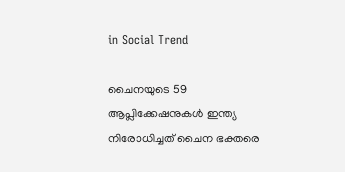in Social Trend

ചൈനയുടെ 59 ആപ്ലിക്കേഷനുകള്‍ ഇന്ത്യ നിരോധിച്ചത് ചൈന ഭക്തരെ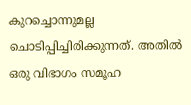കുറച്ചൊന്നുമല്ല ചൊടിപ്പിച്ചിരിക്കുന്നത്. അതില്‍ ഒരു വിഭാഗം സമൂഹ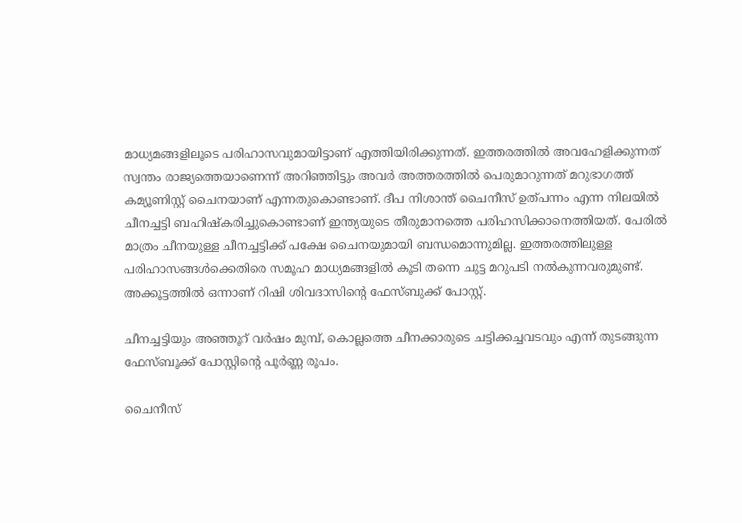മാധ്യമങ്ങളിലൂടെ പരിഹാസവുമായിട്ടാണ് എത്തിയിരിക്കുന്നത്. ഇത്തരത്തില്‍ അവഹേളിക്കുന്നത് സ്വന്തം രാജ്യത്തെയാണെന്ന് അറിഞ്ഞിട്ടും അവര്‍ അത്തരത്തില്‍ പെരുമാറുന്നത് മറുഭാഗത്ത് കമ്യൂണിസ്റ്റ് ചൈനയാണ് എന്നതുകൊണ്ടാണ്. ദീപ നിശാന്ത് ചൈനീസ് ഉത്പന്നം എന്ന നിലയില്‍ ചീനച്ചട്ടി ബഹിഷ്‌കരിച്ചുകൊണ്ടാണ് ഇന്ത്യയുടെ തീരുമാനത്തെ പരിഹസിക്കാനെത്തിയത്. പേരില്‍ മാത്രം ചീനയുള്ള ചീനച്ചട്ടിക്ക് പക്ഷേ ചൈനയുമായി ബന്ധമൊന്നുമില്ല. ഇത്തരത്തിലുള്ള പരിഹാസങ്ങള്‍ക്കെതിരെ സമൂഹ മാധ്യമങ്ങളില്‍ കൂടി തന്നെ ചുട്ട മറുപടി നല്‍കുന്നവരുമുണ്ട്. അക്കൂട്ടത്തില്‍ ഒന്നാണ് റിഷി ശിവദാസിന്റെ ഫേസ്ബുക്ക് പോസ്റ്റ്.

ചീനച്ചട്ടിയും അഞ്ഞൂറ് വര്‍ഷം മുമ്പ്, കൊല്ലത്തെ ചീനക്കാരുടെ ചട്ടിക്കച്ചവടവും എന്ന് തുടങ്ങുന്ന ഫേസ്ബൂക്ക് പോസ്റ്റിന്റെ പൂര്‍ണ്ണ രൂപം.

ചൈനീസ്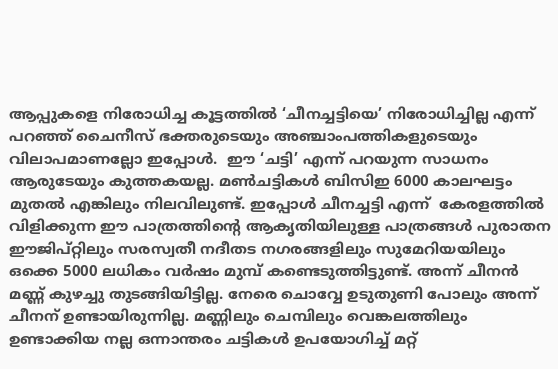ആപ്പുകളെ നിരോധിച്ച കൂട്ടത്തില്‍ ‘ചീനച്ചട്ടിയെ’ നിരോധിച്ചില്ല എന്ന് പറഞ്ഞ് ചൈനീസ് ഭക്തരുടെയും അഞ്ചാംപത്തികളുടെയും വിലാപമാണല്ലോ ഇപ്പോള്‍.  ഈ ‘ചട്ടി’ എന്ന് പറയുന്ന സാധനം ആരുടേയും കുത്തകയല്ല. മണ്‍ചട്ടികള്‍ ബിസിഇ 6000 കാലഘട്ടം മുതല്‍ എങ്കിലും നിലവിലുണ്ട്. ഇപ്പോള്‍ ചീനച്ചട്ടി എന്ന്  കേരളത്തില്‍ വിളിക്കുന്ന ഈ പാത്രത്തിന്റെ ആകൃതിയിലുള്ള പാത്രങ്ങള്‍ പുരാതന ഈജിപ്റ്റിലും സരസ്വതീ നദീതട നഗരങ്ങളിലും സുമേറിയയിലും ഒക്കെ 5000 ലധികം വര്‍ഷം മുമ്പ് കണ്ടെടുത്തിട്ടുണ്ട്. അന്ന് ചീനന്‍ മണ്ണ് കുഴച്ചു തുടങ്ങിയിട്ടില്ല. നേരെ ചൊവ്വേ ഉടുതുണി പോലും അന്ന് ചീനന് ഉണ്ടായിരുന്നില്ല. മണ്ണിലും ചെമ്പിലും വെങ്കലത്തിലും ഉണ്ടാക്കിയ നല്ല ഒന്നാന്തരം ചട്ടികള്‍ ഉപയോഗിച്ച് മറ്റ്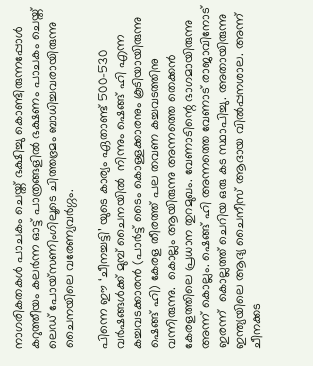നാഗരികതകള്‍ പാചകം ചെയ്ത് ഭക്ഷിച്ചു കൊണ്ടിരുന്നപ്പോള്‍ കറുത്തീയം കലര്‍ന്ന ഓട്ട് പാത്രങ്ങളില്‍ ഭക്ഷണം പാചകം ചെയ്ത് ലെഡ് പോയ്‌സണിംഗിലൂടെ ചിത്തഭ്രമം ബാധിച്ചവരായിരുന്നു ചൈനയിലെ വരേണ്യവര്‍ഗ്ഗം.

പിന്നെ ഈ ‘ചീനച്ചട്ടി’ യുടെ കാര്യം ഏതാണ്ട് 500-530 വര്‍ഷങ്ങള്‍ക്ക് മുമ്പ് ചൈനയില്‍  നിന്നും ഷെങ്ങ് ഹി എന്ന കച്ചവടക്കാരന്‍ (പാര്‍ട്ട് ടൈം കൊള്ളക്കാരനും കൂടിയായിരുന്നു ഷെങ്ങ് ഹി) കേരള തീരത്ത് പല തവണ കച്ചവടത്തിനു വന്നിരുന്നു.  കൊല്ലം ആയിരുന്നു അന്നത്തെ തെക്കന്‍ കേരളത്തിലെ പ്രധാന തുറമുഖം. വേണാടിന്റെ ഭാഗമായിരുന്നു അന്ന് കൊല്ലം. ഷെങ്ങ് ഹി അന്നത്തെ വേണാട് രാജാവിനോട് ഇരന്ന്  കൊല്ലത്ത് ചെറിയ ഒരു കട സ്ഥാപിച്ചു. അതായിരുന്നു ഇന്ത്യയിലെ ആദ്യ ചൈനീസ് ആദായ വില്‍പ്പനശാല. അന്ന് ചീനക്കട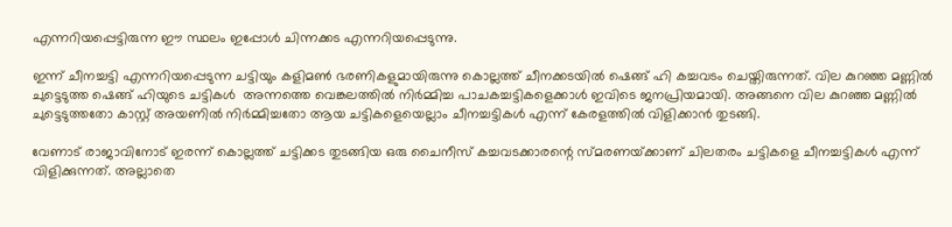എന്നറിയപ്പെട്ടിരുന്ന ഈ സ്ഥലം ഇപ്പോള്‍ ചിന്നക്കട എന്നറിയപ്പെടുന്നു.

ഇന്ന് ചീനച്ചട്ടി എന്നറിയപ്പെടുന്ന ചട്ടിയും കളിമണ്‍ ഭരണികളുമായിരുന്നു കൊല്ലത്ത് ചീനക്കടയില്‍ ഷെങ്ങ് ഹി കച്ചവടം ചെയ്തിരുന്നത്. വില കുറഞ്ഞ മണ്ണില്‍ ചുട്ടെടുത്ത ഷെങ്ങ് ഹിയുടെ ചട്ടികള്‍  അന്നത്തെ വെങ്കലത്തില്‍ നിര്‍മ്മിച്ച പാചകച്ചട്ടികളെക്കാള്‍ ഇവിടെ ജനപ്രിയമായി. അങ്ങനെ വില കുറഞ്ഞ മണ്ണില്‍ ചുട്ടെടുത്തതോ കാസ്റ്റ് അയണില്‍ നിര്‍മ്മിച്ചതോ ആയ ചട്ടികളെയെല്ലാം ചീനച്ചട്ടികള്‍ എന്ന് കേരളത്തില്‍ വിളിക്കാന്‍ തുടങ്ങി.

വേണാട് രാജാവിനോട് ഇരന്ന് കൊല്ലത്ത് ചട്ടിക്കട തുടങ്ങിയ ഒരു ചൈനീസ് കച്ചവടക്കാരന്റെ സ്മരണയ്‌ക്കാണ് ചിലതരം ചട്ടികളെ ചീനച്ചട്ടികള്‍ എന്ന് വിളിക്കുന്നത്. അല്ലാതെ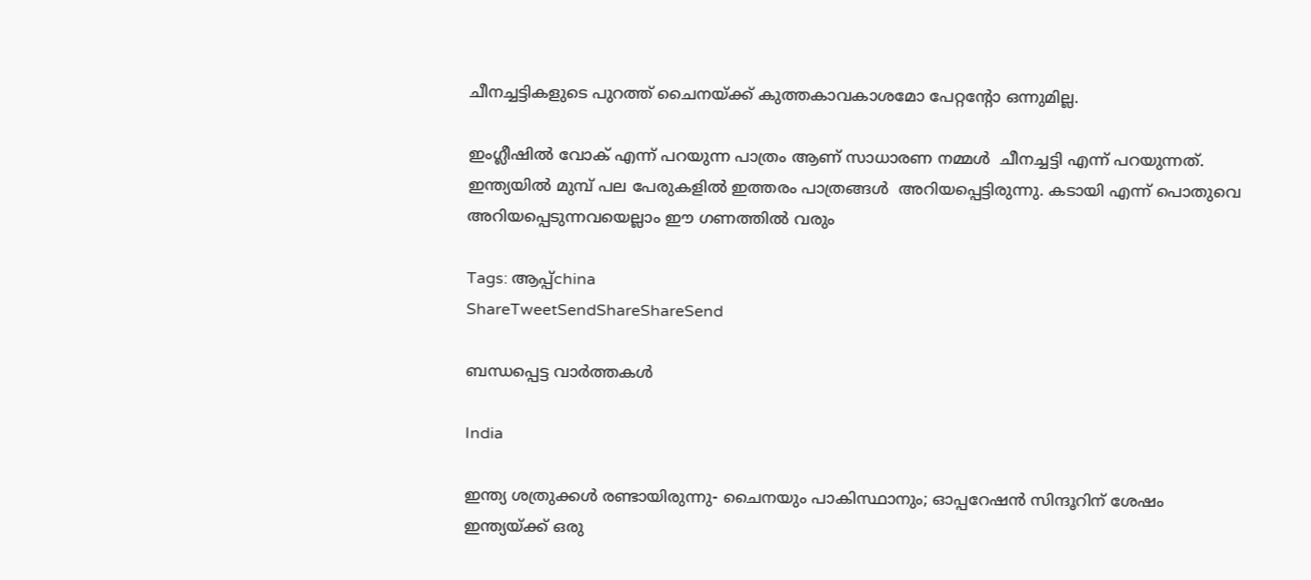ചീനച്ചട്ടികളുടെ പുറത്ത് ചൈനയ്‌ക്ക് കുത്തകാവകാശമോ പേറ്റന്റോ ഒന്നുമില്ല.

ഇംഗ്ലീഷില്‍ വോക് എന്ന് പറയുന്ന പാത്രം ആണ് സാധാരണ നമ്മള്‍  ചീനച്ചട്ടി എന്ന് പറയുന്നത്. ഇന്ത്യയില്‍ മുമ്പ് പല പേരുകളില്‍ ഇത്തരം പാത്രങ്ങള്‍  അറിയപ്പെട്ടിരുന്നു. കടായി എന്ന് പൊതുവെ അറിയപ്പെടുന്നവയെല്ലാം ഈ ഗണത്തില്‍ വരും

Tags: ആപ്പ്china
ShareTweetSendShareShareSend

ബന്ധപ്പെട്ട വാര്‍ത്തകള്‍

India

ഇന്ത്യ ശത്രുക്കള്‍ രണ്ടായിരുന്നു- ചൈനയും പാകിസ്ഥാനും; ഓപ്പറേഷന്‍ സിന്ദൂറിന് ശേഷം ഇന്ത്യയ്‌ക്ക് ഒരു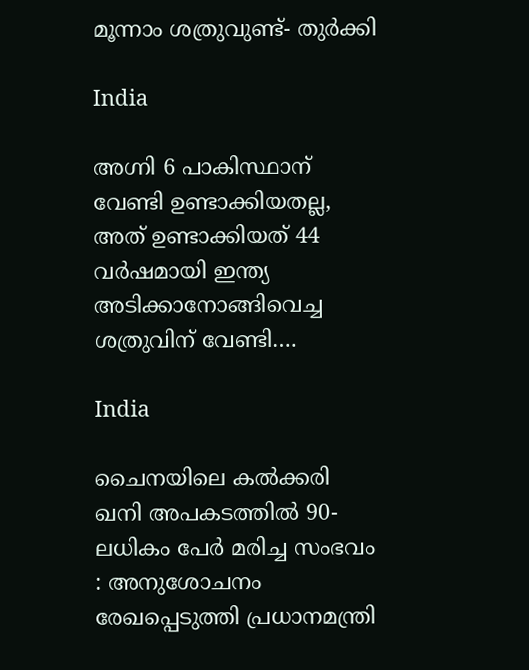മൂന്നാം ശത്രുവുണ്ട്- തുര്‍ക്കി

India

അഗ്നി 6 പാകിസ്ഥാന് വേണ്ടി ഉണ്ടാക്കിയതല്ല, അത് ഉണ്ടാക്കിയത് 44 വര്‍ഷമായി ഇന്ത്യ അടിക്കാനോങ്ങിവെച്ച ശത്രുവിന് വേണ്ടി….

India

ചൈനയിലെ കൽക്കരി ഖനി അപകടത്തിൽ 90-ലധികം പേർ മരിച്ച സംഭവം : അനുശോചനം രേഖപ്പെടുത്തി പ്രധാനമന്ത്രി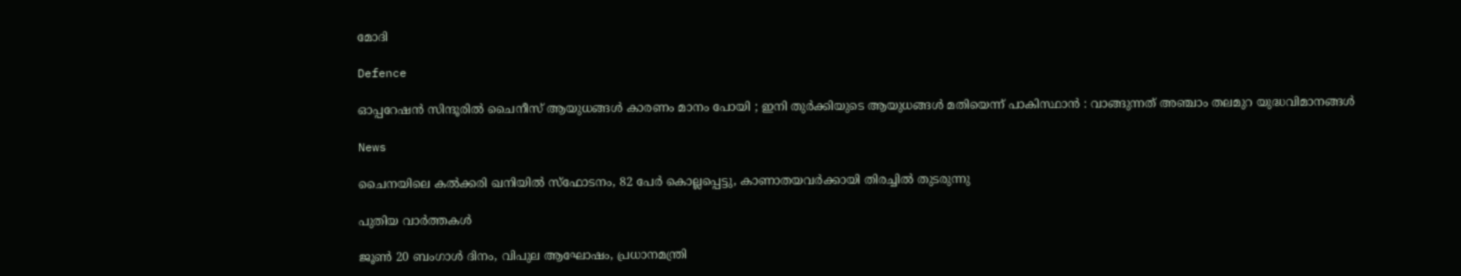മോദി

Defence

ഓപ്പറേഷൻ സിന്ദൂരിൽ ചൈനീസ് ആയുധങ്ങൾ കാരണം മാനം പോയി ; ഇനി തുർക്കിയുടെ ആയുധങ്ങൾ മതിയെന്ന് പാകിസ്ഥാൻ : വാങ്ങുന്നത് അഞ്ചാം തലമുറ യുദ്ധവിമാനങ്ങൾ

News

ചൈനയിലെ കൽക്കരി ഖനിയിൽ സ്‌ഫോടനം, 82 പേർ കൊല്ലപ്പെട്ടു, കാണാതയവർക്കായി തിരച്ചിൽ തുടരുന്നു

പുതിയ വാര്‍ത്തകള്‍

ജൂൺ 20 ബംഗാൾ ദിനം, വിപുല ആഘോഷം, പ്രധാനമന്ത്രി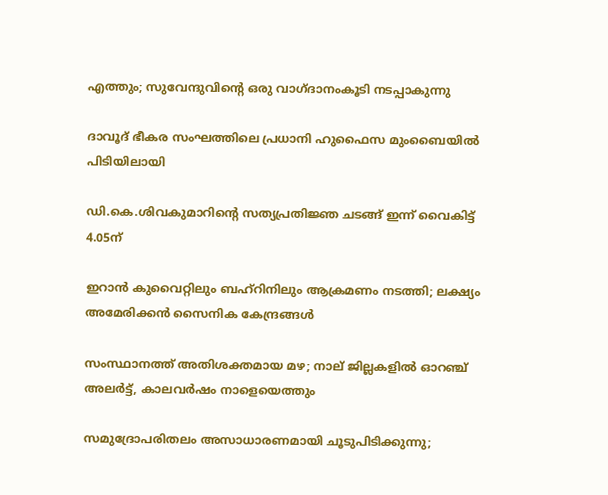എത്തും; സുവേന്ദുവിന്റെ ഒരു വാഗ്ദാനംകൂടി നടപ്പാകുന്നു

ദാവൂദ് ഭീകര സംഘത്തിലെ പ്രധാനി ഹുഫൈസ മുംബൈയിൽ പിടിയിലായി

ഡി.കെ.ശിവകുമാറിന്റെ സത്യപ്രതിജ്ഞ ചടങ്ങ്‌ ഇന്ന് വൈകിട്ട് 4.05ന്

ഇറാൻ കുവൈറ്റിലും ബഹ്‌റിനിലും ആക്രമണം നടത്തി; ലക്ഷ്യം അമേരിക്കൻ സൈനിക കേന്ദ്രങ്ങൾ

സംസ്ഥാനത്ത് അതിശക്തമായ മഴ; നാല് ജില്ലകളിൽ ഓറഞ്ച് അലർട്ട്, കാലവർഷം നാളെയെത്തും

സമുദ്രോപരിതലം അസാധാരണമായി ചൂടുപിടിക്കുന്നു;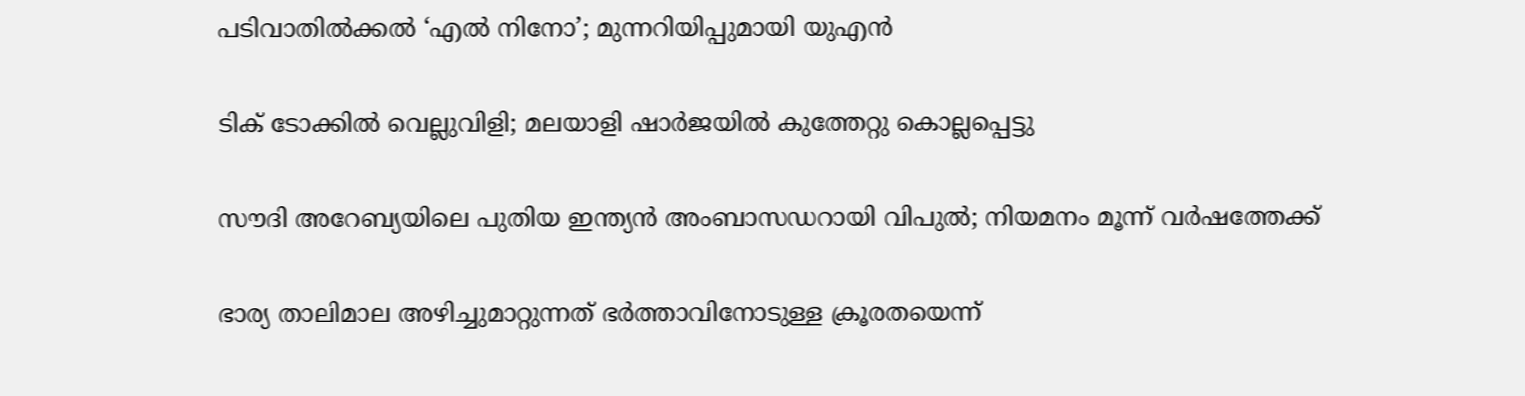പടിവാതിൽക്കൽ ‘എൽ നിനോ’; മുന്നറിയിപ്പുമായി യുഎൻ

ടിക് ടോക്കിൽ വെല്ലുവിളി; മലയാളി ഷാർജയിൽ കുത്തേറ്റു കൊല്ലപ്പെട്ടു

സൗദി അറേബ്യയിലെ പുതിയ ഇന്ത്യൻ അംബാസഡറായി വിപുല്‍; നിയമനം മൂന്ന് വര്‍ഷത്തേക്ക്

ഭാര്യ താലിമാല അഴിച്ചുമാറ്റുന്നത് ഭര്‍ത്താവിനോടുള്ള ക്രൂരതയെന്ന്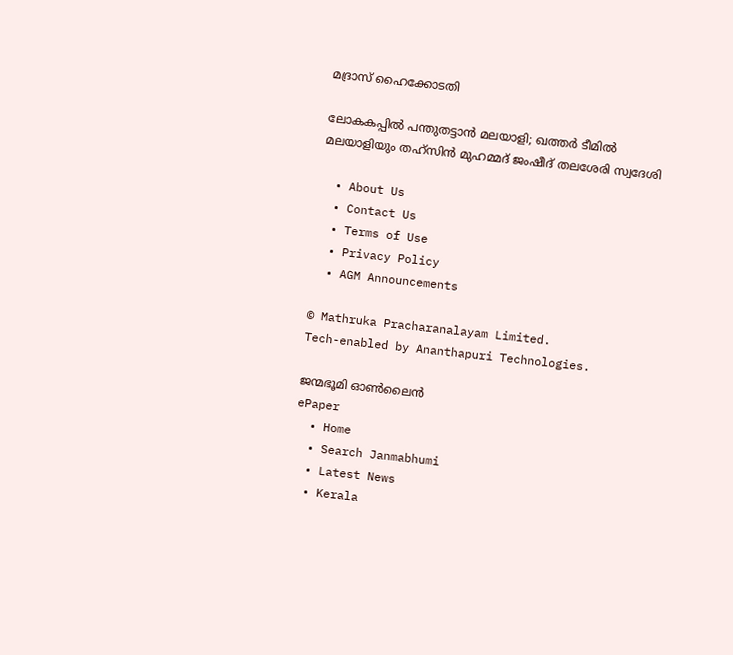മദ്രാസ് ഹൈക്കോടതി

ലോകകപ്പില്‍ പന്തുതട്ടാന്‍ മലയാളി; ഖത്തര്‍ ടീമില്‍ മലയാളിയും തഹ്‌സിന്‍ മുഹമ്മദ് ജംഷീദ് തലശേരി സ്വദേശി

  • About Us
  • Contact Us
  • Terms of Use
  • Privacy Policy
  • AGM Announcements

© Mathruka Pracharanalayam Limited.
Tech-enabled by Ananthapuri Technologies.

ജന്മഭൂമി ഓണ്‍ലൈന്‍
ePaper
  • Home
  • Search Janmabhumi
  • Latest News
  • Kerala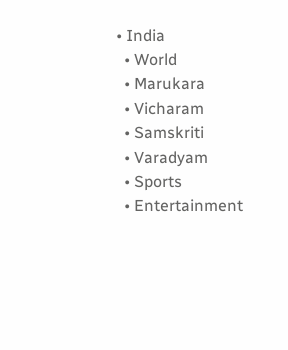• India
  • World
  • Marukara
  • Vicharam
  • Samskriti
  • Varadyam
  • Sports
  • Entertainment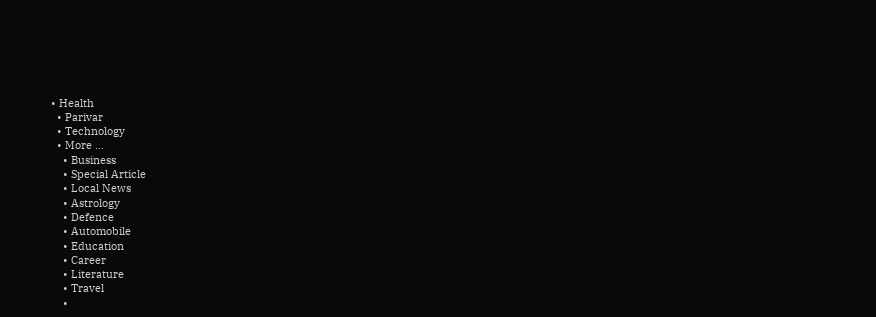• Health
  • Parivar
  • Technology
  • More …
    • Business
    • Special Article
    • Local News
    • Astrology
    • Defence
    • Automobile
    • Education
    • Career
    • Literature
    • Travel
    •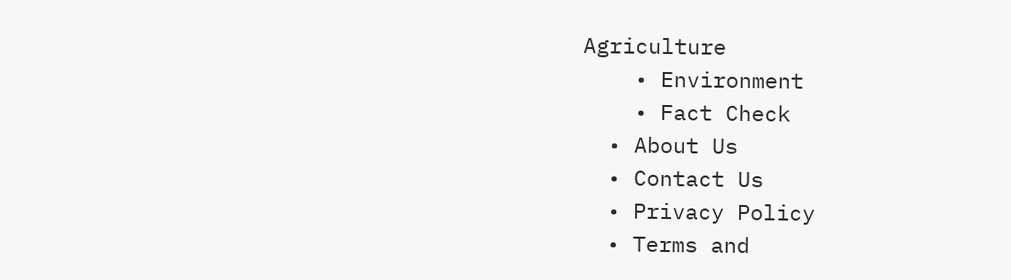Agriculture
    • Environment
    • Fact Check
  • About Us
  • Contact Us
  • Privacy Policy
  • Terms and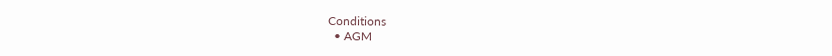Conditions
  • AGM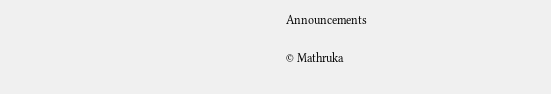Announcements

© Mathruka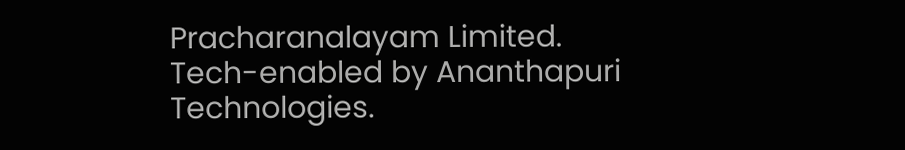Pracharanalayam Limited.
Tech-enabled by Ananthapuri Technologies.